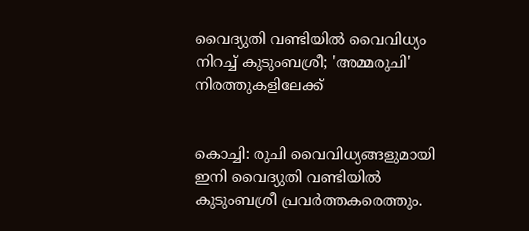വൈദ്യുതി വണ്ടിയില്‍ വൈവിധ്യം നിറച്ച്‌ കുടുംബശ്രീ; 'അമ്മരുചി' നിരത്തുകളിലേക്ക്


കൊച്ചി: രുചി വൈവിധ്യങ്ങളുമായി ഇനി വൈദ്യുതി വണ്ടിയില്‍ കുടുംബശ്രീ പ്രവര്‍ത്തകരെത്തും.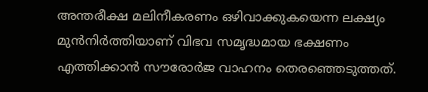അന്തരീക്ഷ മലിനീകരണം ഒഴിവാക്കുകയെന്ന ലക്ഷ്യം മുന്‍നിര്‍ത്തിയാണ് വിഭവ സമൃദ്ധമായ ഭക്ഷണം എത്തിക്കാന്‍ സൗരോര്‍ജ വാഹനം തെരഞ്ഞെടുത്തത്.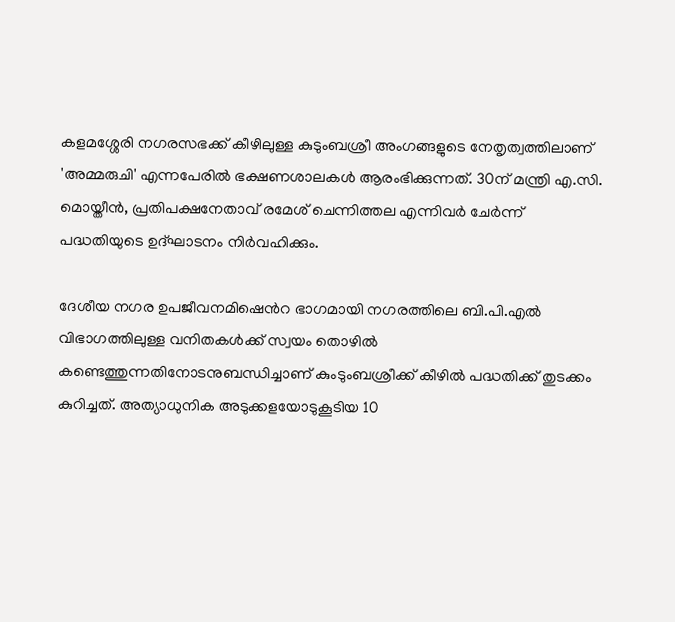കളമശ്ശേരി നഗരസഭക്ക് കീഴിലുള്ള കുടുംബശ്രീ അംഗങ്ങളുടെ നേതൃത്വത്തിലാണ് 'അമ്മരുചി' എന്നപേരില്‍ ഭക്ഷണശാലകള്‍ ആരംഭിക്കുന്നത്. 30ന് മന്ത്രി എ.സി. മൊയ്തീന്‍, പ്രതിപക്ഷനേതാവ് രമേശ് ചെന്നിത്തല എന്നിവര്‍ ചേര്‍ന്ന് പദ്ധതിയുടെ ഉദ്ഘാടനം നിര്‍വഹിക്കും.

ദേശീയ നഗര ഉപജീവനമിഷെന്‍റ ഭാഗമായി നഗരത്തിലെ ബി.പി.എല്‍ വിഭാഗത്തിലുള്ള വനിതകള്‍ക്ക് സ്വയം തൊഴില്‍ കണ്ടെത്തുന്നതിനോടനുബന്ധിച്ചാണ് കുംടുംബശ്രീക്ക് കീഴില്‍ പദ്ധതിക്ക് തുടക്കം കുറിച്ചത്. അത്യാധുനിക അടുക്കളയോടുകൂടിയ 10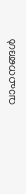വാഹനങ്ങള്‍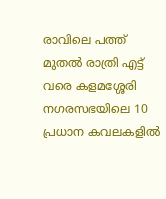രാവിലെ പത്ത് മുതല്‍ രാത്രി എട്ട് വരെ കളമശ്ശേരി നഗരസഭയിലെ 10 പ്രധാന കവലകളില്‍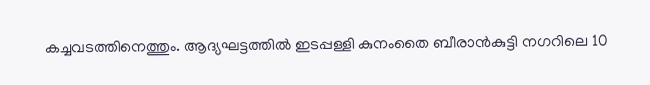കച്ചവടത്തിനെത്തും. ആദ്യഘട്ടത്തില്‍ ഇടപ്പള്ളി കുനംതൈ ബീരാന്‍കുട്ടി നഗറിലെ 10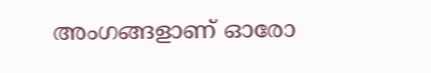അംഗങ്ങളാണ് ഓരോ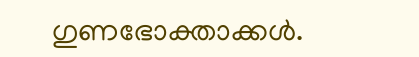ഗുണഭോക്താക്കള്‍.